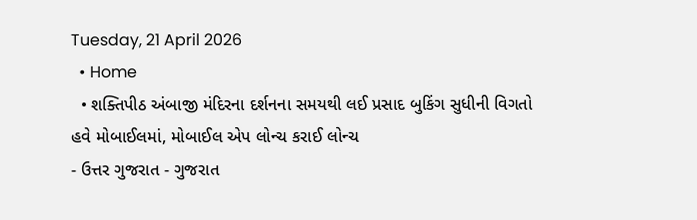Tuesday, 21 April 2026
  • Home
  • શક્તિપીઠ અંબાજી મંદિરના દર્શનના સમયથી લઈ પ્રસાદ બુકિંગ સુધીની વિગતો હવે મોબાઈલમાં, મોબાઈલ એપ લોન્ચ કરાઈ લોન્ચ
- ઉત્તર ગુજરાત - ગુજરાત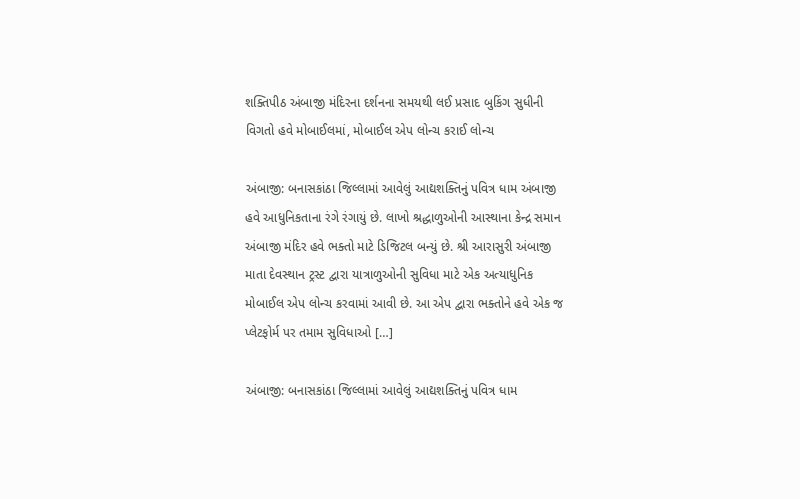શક્તિપીઠ અંબાજી મંદિરના દર્શનના સમયથી લઈ પ્રસાદ બુકિંગ સુધીની વિગતો હવે મોબાઈલમાં, મોબાઈલ એપ લોન્ચ કરાઈ લોન્ચ

અંબાજી: બનાસકાંઠા જિલ્લામાં આવેલું આદ્યશક્તિનું પવિત્ર ધામ અંબાજી હવે આધુનિકતાના રંગે રંગાયું છે. લાખો શ્રદ્ધાળુઓની આસ્થાના કેન્દ્ર સમાન અંબાજી મંદિર હવે ભક્તો માટે ડિજિટલ બન્યું છે. શ્રી આરાસુરી અંબાજી માતા દેવસ્થાન ટ્રસ્ટ દ્વારા યાત્રાળુઓની સુવિધા માટે એક અત્યાધુનિક મોબાઈલ એપ લોન્ચ કરવામાં આવી છે. આ એપ દ્વારા ભક્તોને હવે એક જ પ્લેટફોર્મ પર તમામ સુવિધાઓ […]

અંબાજી: બનાસકાંઠા જિલ્લામાં આવેલું આદ્યશક્તિનું પવિત્ર ધામ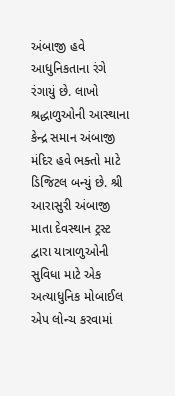અંબાજી હવે આધુનિકતાના રંગે રંગાયું છે. લાખો શ્રદ્ધાળુઓની આસ્થાના કેન્દ્ર સમાન અંબાજી મંદિર હવે ભક્તો માટે ડિજિટલ બન્યું છે. શ્રી આરાસુરી અંબાજી માતા દેવસ્થાન ટ્રસ્ટ દ્વારા યાત્રાળુઓની સુવિધા માટે એક અત્યાધુનિક મોબાઈલ એપ લોન્ચ કરવામાં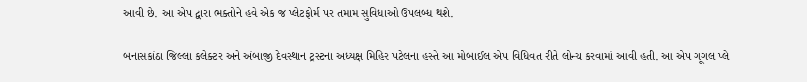આવી છે. આ એપ દ્વારા ભક્તોને હવે એક જ પ્લેટફોર્મ પર તમામ સુવિધાઓ ઉપલબ્ધ થશે.

બનાસકાંઠા જિલ્લા કલેક્ટર અને અંબાજી દેવસ્થાન ટ્રસ્ટના અધ્યક્ષ મિહિર પટેલના હસ્તે આ મોબાઈલ એપ વિધિવત રીતે લોન્ચ કરવામાં આવી હતી. આ એપ ગૂગલ પ્લે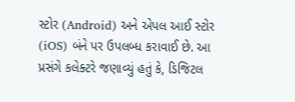સ્ટોર (Android) અને એપલ આઈ સ્ટોર (iOS) બંને પર ઉપલબ્ધ કરાવાઈ છે. આ પ્રસંગે કલેક્ટરે જણાવ્યું હતું કે, ડિજિટલ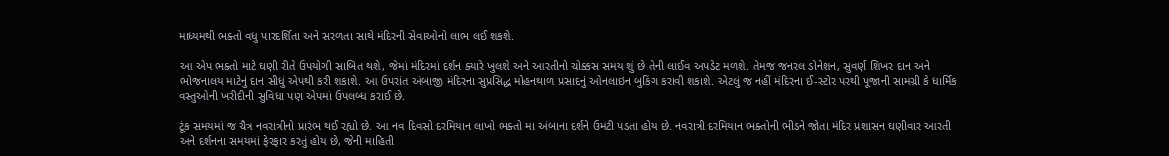માધ્યમથી ભક્તો વધુ પારદર્શિતા અને સરળતા સાથે મંદિરની સેવાઓનો લાભ લઈ શકશે.

આ એપ ભક્તો માટે ઘણી રીતે ઉપયોગી સાબિત થશે, જેમાં મંદિરમાં દર્શન ક્યારે ખુલશે અને આરતીનો ચોક્કસ સમય શું છે તેની લાઈવ અપડેટ મળશે. તેમજ જનરલ ડોનેશન, સુવર્ણ શિખર દાન અને ભોજનાલય માટેનું દાન સીધું એપથી કરી શકાશે. આ ઉપરાંત અંબાજી મંદિરના સુપ્રસિદ્ધ મોહનથાળ પ્રસાદનું ઓનલાઇન બુકિંગ કરાવી શકાશે. એટલું જ નહીં મંદિરના ઈ-સ્ટોર પરથી પૂજાની સામગ્રી કે ધાર્મિક વસ્તુઓની ખરીદીની સુવિધા પણ એપમાં ઉપલબ્ધ કરાઈ છે.

ટૂંક સમયમાં જ ચૈત્ર નવરાત્રીનો પ્રારંભ થઈ રહ્યો છે. આ નવ દિવસો દરમિયાન લાખો ભક્તો મા અંબાના દર્શને ઉમટી પડતા હોય છે. નવરાત્રી દરમિયાન ભક્તોની ભીડને જોતા મંદિર પ્રશાસન ઘણીવાર આરતી અને દર્શનના સમયમાં ફેરફાર કરતું હોય છે, જેની માહિતી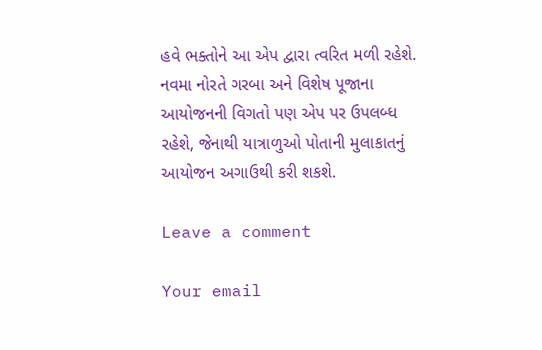હવે ભક્તોને આ એપ દ્વારા ત્વરિત મળી રહેશે. નવમા નોરતે ગરબા અને વિશેષ પૂજાના આયોજનની વિગતો પણ એપ પર ઉપલબ્ધ રહેશે, જેનાથી યાત્રાળુઓ પોતાની મુલાકાતનું આયોજન અગાઉથી કરી શકશે.

Leave a comment

Your email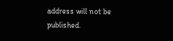address will not be published.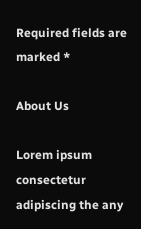Required fields are marked *

About Us

Lorem ipsum consectetur adipiscing the any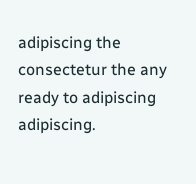adipiscing the consectetur the any ready to adipiscing adipiscing.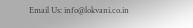Email Us: info@lokvani.co.in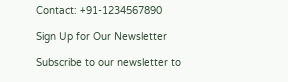Contact: +91-1234567890

Sign Up for Our Newsletter

Subscribe to our newsletter to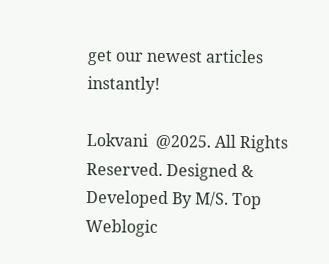get our newest articles instantly!

Lokvani  @2025. All Rights Reserved. Designed & Developed By M/S. Top Weblogic